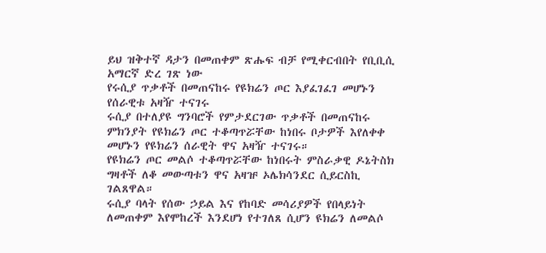ይህ ዝቅተኛ ዳታን በመጠቀም ጽሑፍ ብቻ የሚቀርብበት የቢቢሲ አማርኛ ድረ ገጽ ነው
የሩሲያ ጥቃቶች በመጠናከሩ የዩክሬን ጦር እያፈገፈገ መሆኑን የሰራዊቱ አዛዥ ተናገሩ
ሩሲያ በተለያዩ ግንባሮች የምታደርገው ጥቃቶች በመጠናከሩ ምክንያት የዩክሬን ጦር ተቆጣጥሯቸው ከነበሩ ቦታዎች እየለቀቀ መሆኑን የዩክሬን ሰራዊት ዋና አዛዥ ተናገሩ።
የዩክሬን ጦር መልሶ ተቆጣጥሯቸው ከነበሩት ምስራቃዊ ዶኔትስክ ግዛቶች ለቆ መውጣቱን ዋና አዛዡ ኦሌክሳንደር ሲይርስኪ ገልጸዋል።
ሩሲያ ባላት የሰው ኃይል እና የከባድ መሳሪያዎች የበላይነት ለመጠቀም እየሞከረች እንደሆነ የተገለጸ ሲሆን ዩክሬን ለመልሶ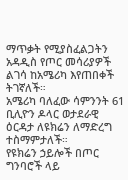ማጥቃት የሚያስፈልጋትን አዳዲስ የጦር መሳሪያዎች ልገሳ ከአሜሪካ እየጠበቀች ትገኛለች።
አሜሪካ ባለፈው ሳምንንት 61 ቢሊዮን ዶላር ወታደራዊ ዕርዳታ ለዩክሬን ለማድረግ ተስማምታለች።
የዩክሬን ኃይሎች በጦር ግንባሮች ላይ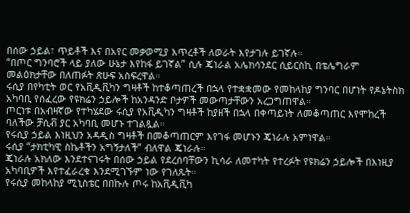በሰው ኃይል፣ ጥይቶች እና በአየር መቃወሚያ እጥረቶች ለወራት እየታገሉ ይገኛሉ።
“በጦር ግንባሮች ላይ ያለው ሁኔታ እየከፋ ይገኛል” ሲሉ ጄነራል አሌክሳንደር ሲይርስኪ በቴሌግራም መልዕክታቸው በለጠፉት ጽሁፍ አስፍረዋል።
ሩሲያ በየካቲት ወር የአቪዲቪካን ግዛቶች ከተቆጣጠረች በኋላ የተቋቋመው የመከላከያ ግንባር በሆነት የዶኔትስክ አካባቢ የሰፈረው የዩክሬን ኃይሎች ከአንዳንድ ቦታዎች መውጣታቸውን አረጋግጠዋል።
ጦርነቱ በአብዛኛው የተካሄደው ሩሲያ የአቪዲካን ግዛቶች ከያዘች በኋላ በቀጣይነት ለመቆጣጠር እየሞከረች ባለችው ቻሲቭ ያር አካባቢ መሆኑ ተገልጿል።
የሩሲያ ኃይል እነዚህን አዳዲስ ግዛቶች በመቆጣጠርም እየገፋ መሆኑን ጄነራሉ አምነዋል።
ሩሲያ “ታክቲካዊ ስኬቶችን አግኝታለች” ብለዋል ጄነራሉ።
ጄነራሉ አክለው እንደተናገሩት በሰው ኃይል የደረሰባቸውን ኪሳራ ለመተካት የተረፉት የዩክሬን ኃይሎች በእነዚያ አካባቢዎች እየተፈራረቁ እንደሚገኙም ነው የገለጹት።
የሩሲያ መከላከያ ሚኒስቴር በበኩሉ ጦሩ ከአቪዲቪካ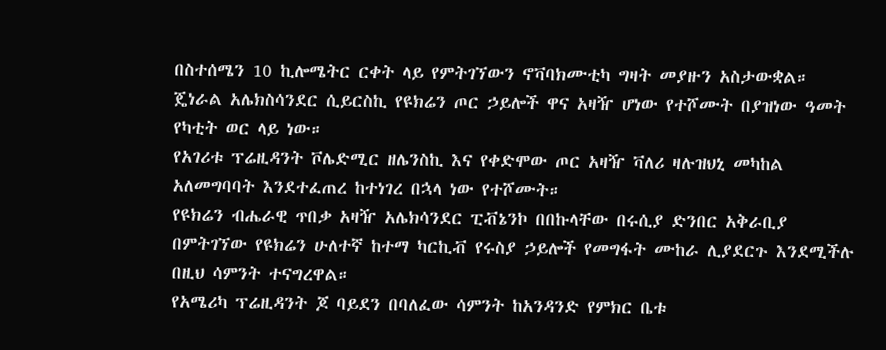በስተሰሜን 10 ኪሎሜትር ርቀት ላይ የምትገኘውን ኖቫባክሙቲካ ግዛት መያዙን አስታውቋል።
ጄነራል አሌክስሳንደር ሲይርስኪ የዩክሬን ጦር ኃይሎች ዋና አዛዥ ሆነው የተሾሙት በያዝነው ዓመት የካቲት ወር ላይ ነው።
የአገሪቱ ፕሬዚዳንት ቮሌድሚር ዘሌንስኪ እና የቀድሞው ጦር አዛዥ ቫለሪ ዛሉዝህኒ መካከል አለመግባባት እንደተፈጠረ ከተነገረ በኋላ ነው የተሾሙት።
የዩክሬን ብሔራዊ ጥበቃ አዛዥ አሌክሳንደር ፒቭኔንኮ በበኩላቸው በሩሲያ ድንበር አቅራቢያ በምትገኘው የዩክሬን ሁለተኛ ከተማ ካርኪቭ የሩስያ ኃይሎች የመግፋት ሙከራ ሊያደርጉ እንደሚችሉ በዚህ ሳምንት ተናግረዋል።
የአሜሪካ ፕሬዚዳንት ጆ ባይደን በባለፈው ሳምንት ከአንዳንድ የምክር ቤቱ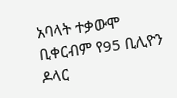አባላት ተቃውሞ ቢቀርብም የ95 ቢሊዮን ዶላር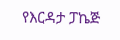የእርዳታ ፓኬጅ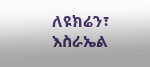ለዩክሬን፣ እስራኤል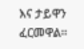እና ታይዋን ፈርመዋል።